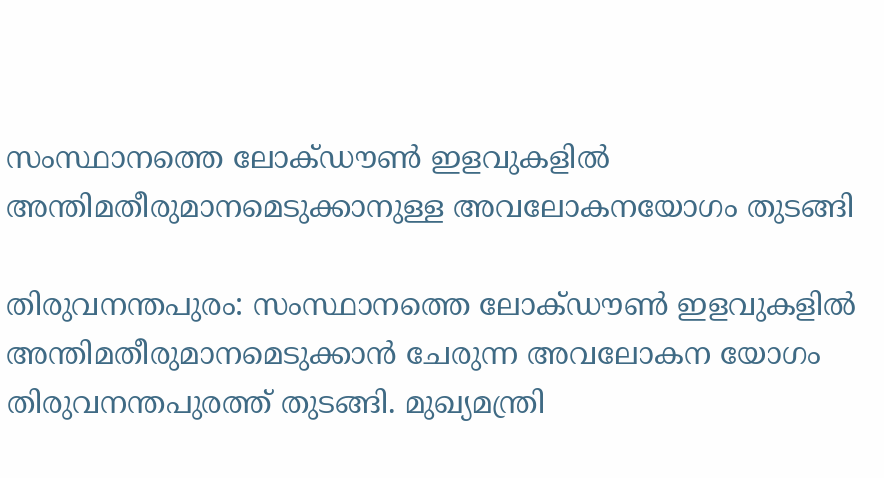സംസ്ഥാനത്തെ ലോക്ഡൗണ്‍ ഇളവുകളില്‍ അന്തിമതീരുമാനമെടുക്കാനുള്ള അവലോകനയോഗം തുടങ്ങി

തിരുവനന്തപുരം: സംസ്ഥാനത്തെ ലോക്ഡൗണ്‍ ഇളവുകളില്‍ അന്തിമതീരുമാനമെടുക്കാന്‍ ചേരുന്ന അവലോകന യോഗം തിരുവനന്തപുരത്ത് തുടങ്ങി. മുഖ്യമന്ത്രി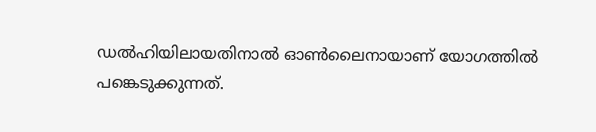ഡല്‍ഹിയിലായതിനാല്‍ ഓണ്‍ലൈനായാണ് യോഗത്തില്‍ പങ്കെടുക്കുന്നത്.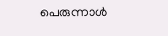പെരുന്നാള്‍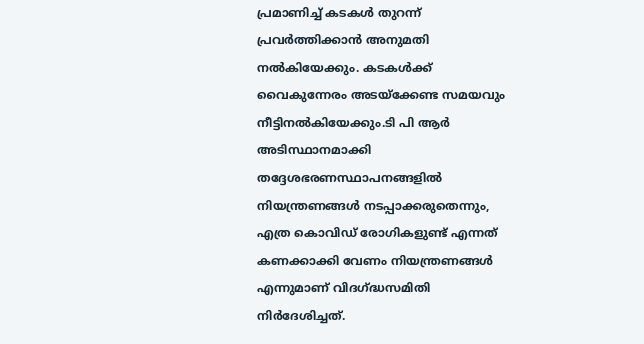പ്രമാണിച്ച് കടകള്‍ തുറന്ന് പ്രവര്‍ത്തിക്കാന്‍ അനുമതി നല്‍കിയേക്കും. കടകള്‍ക്ക് വൈകുന്നേരം അടയ്‌ക്കേണ്ട സമയവും നീട്ടിനല്‍കിയേക്കും.ടി പി ആര്‍ അടിസ്ഥാനമാക്കി തദ്ദേശഭരണസ്ഥാപനങ്ങളില്‍ നിയന്ത്രണങ്ങള്‍ നടപ്പാക്കരുതെന്നും, എത്ര കൊവിഡ് രോഗികളുണ്ട് എന്നത് കണക്കാക്കി വേണം നിയന്ത്രണങ്ങള്‍ എന്നുമാണ് വിദഗ്ദ്ധസമിതി നിര്‍ദേശിച്ചത്.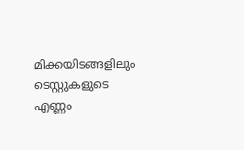മിക്കയിടങ്ങളിലും ടെസ്റ്റുകളുടെ എണ്ണം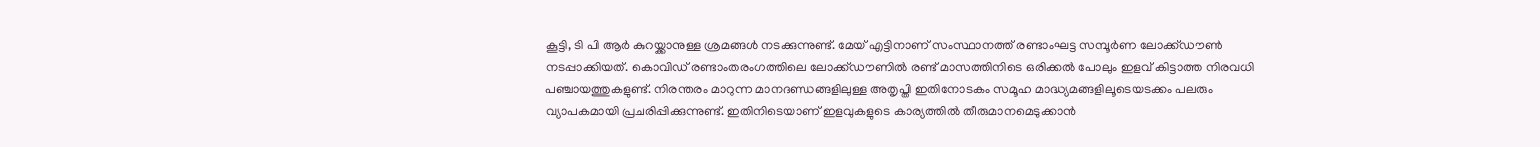കൂട്ടി, ടി പി ആര്‍ കുറയ്ക്കാനുള്ള ശ്രമങ്ങള്‍ നടക്കുന്നുണ്ട്. മേയ് എട്ടിനാണ് സംസ്ഥാനത്ത് രണ്ടാംഘട്ട സമ്പൂര്‍ണ ലോക്ക്ഡൗണ്‍ നടപ്പാക്കിയത്. കൊവിഡ് രണ്ടാംതരംഗത്തിലെ ലോക്ക്ഡൗണില്‍ രണ്ട് മാസത്തിനിടെ ഒരിക്കല്‍ പോലും ഇളവ് കിട്ടാത്ത നിരവധി പഞ്ചായത്തുകളുണ്ട്. നിരന്തരം മാറുന്ന മാനദണ്ഡങ്ങളിലുള്ള അതൃപ്തി ഇതിനോടകം സമൂഹ മാദ്ധ്യമങ്ങളിലൂടെയടക്കം പലരും വ്യാപകമായി പ്രചരിപ്പിക്കുന്നുണ്ട്. ഇതിനിടെയാണ് ഇളവുകളുടെ കാര്യത്തില്‍ തീരുമാനമെടുക്കാന്‍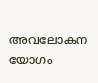അവലോകന യോഗം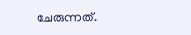ചേരുന്നത്.